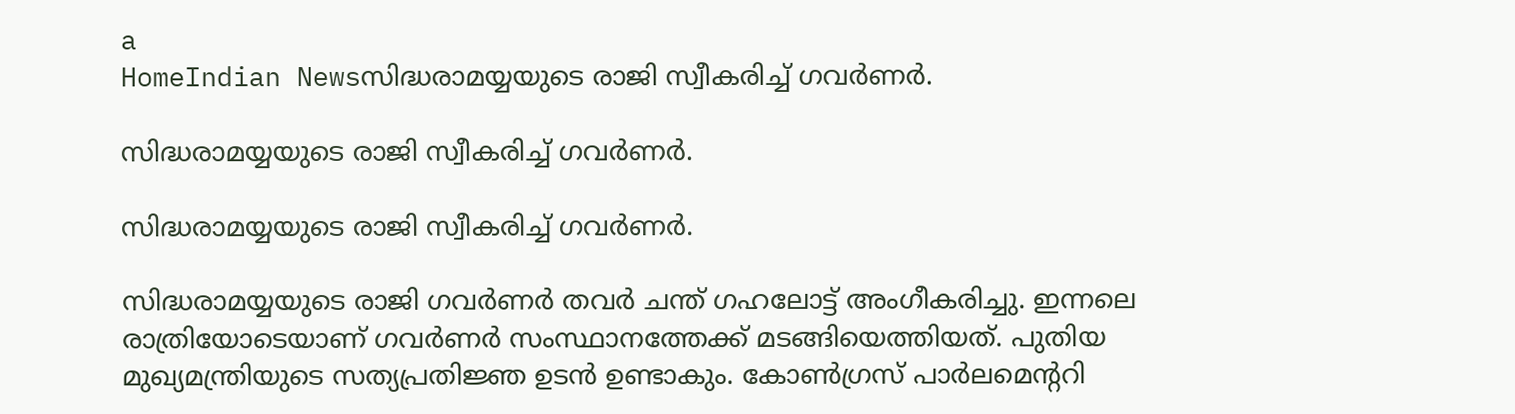a
HomeIndian Newsസിദ്ധരാമയ്യയുടെ രാജി സ്വീകരിച്ച് ഗവര്‍ണര്‍.

സിദ്ധരാമയ്യയുടെ രാജി സ്വീകരിച്ച് ഗവര്‍ണര്‍.

സിദ്ധരാമയ്യയുടെ രാജി സ്വീകരിച്ച് ഗവര്‍ണര്‍.

സിദ്ധരാമയ്യയുടെ രാജി ഗവര്‍ണര്‍ തവര്‍ ചന്ത് ഗഹലോട്ട് അംഗീകരിച്ചു. ഇന്നലെ രാത്രിയോടെയാണ് ഗവര്‍ണര്‍ സംസ്ഥാനത്തേക്ക് മടങ്ങിയെത്തിയത്. പുതിയ മുഖ്യമന്ത്രിയുടെ സത്യപ്രതിജ്ഞ ഉടന്‍ ഉണ്ടാകും. കോണ്‍ഗ്രസ് പാര്‍ലമെന്ററി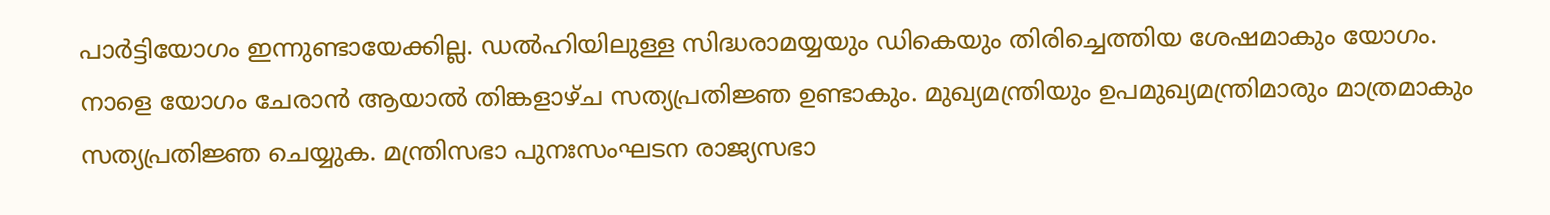പാര്‍ട്ടിയോഗം ഇന്നുണ്ടായേക്കില്ല. ഡല്‍ഹിയിലുള്ള സിദ്ധരാമയ്യയും ഡികെയും തിരിച്ചെത്തിയ ശേഷമാകും യോഗം. നാളെ യോഗം ചേരാന്‍ ആയാല്‍ തിങ്കളാഴ്ച സത്യപ്രതിജ്ഞ ഉണ്ടാകും. മുഖ്യമന്ത്രിയും ഉപമുഖ്യമന്ത്രിമാരും മാത്രമാകും സത്യപ്രതിജ്ഞ ചെയ്യുക. മന്ത്രിസഭാ പുനഃസംഘടന രാജ്യസഭാ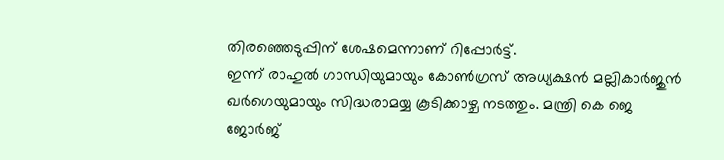തിരഞ്ഞെടുപ്പിന് ശേഷമെന്നാണ് റിപ്പോര്‍ട്ട്.
ഇന്ന് രാഹുല്‍ ഗാന്ധിയുമായും കോണ്‍ഗ്രസ് അധ്യക്ഷന്‍ മല്ലികാര്‍ജുന്‍ ഖര്‍ഗെയുമായും സിദ്ധരാമയ്യ കൂടിക്കാഴ്ച നടത്തും. മന്ത്രി കെ ജെ ജോര്‍ജ്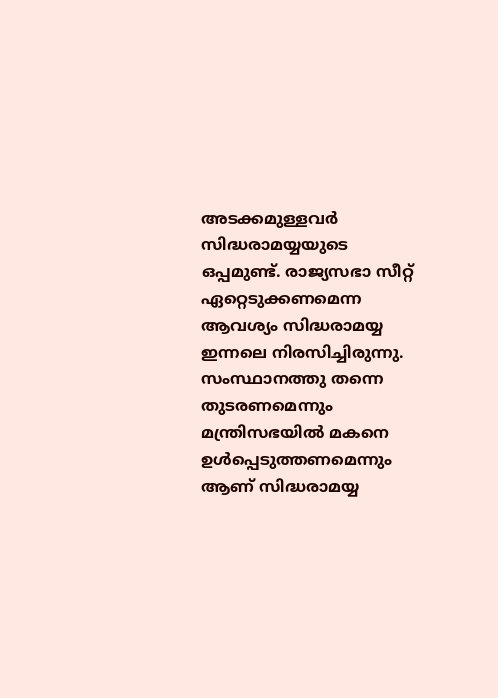അടക്കമുള്ളവര്‍ സിദ്ധരാമയ്യയുടെ ഒപ്പമുണ്ട്. രാജ്യസഭാ സീറ്റ് ഏറ്റെടുക്കണമെന്ന ആവശ്യം സിദ്ധരാമയ്യ ഇന്നലെ നിരസിച്ചിരുന്നു. സംസ്ഥാനത്തു തന്നെ തുടരണമെന്നും മന്ത്രിസഭയില്‍ മകനെ ഉള്‍പ്പെടുത്തണമെന്നും ആണ് സിദ്ധരാമയ്യ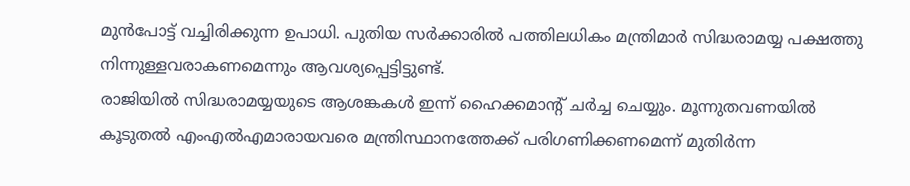മുന്‍പോട്ട് വച്ചിരിക്കുന്ന ഉപാധി. പുതിയ സര്‍ക്കാരില്‍ പത്തിലധികം മന്ത്രിമാര്‍ സിദ്ധരാമയ്യ പക്ഷത്തു നിന്നുള്ളവരാകണമെന്നും ആവശ്യപ്പെട്ടിട്ടുണ്ട്.
രാജിയില്‍ സിദ്ധരാമയ്യയുടെ ആശങ്കകള്‍ ഇന്ന് ഹൈക്കമാന്റ് ചര്‍ച്ച ചെയ്യും. മൂന്നുതവണയില്‍ കൂടുതല്‍ എംഎല്‍എമാരായവരെ മന്ത്രിസ്ഥാനത്തേക്ക് പരിഗണിക്കണമെന്ന് മുതിര്‍ന്ന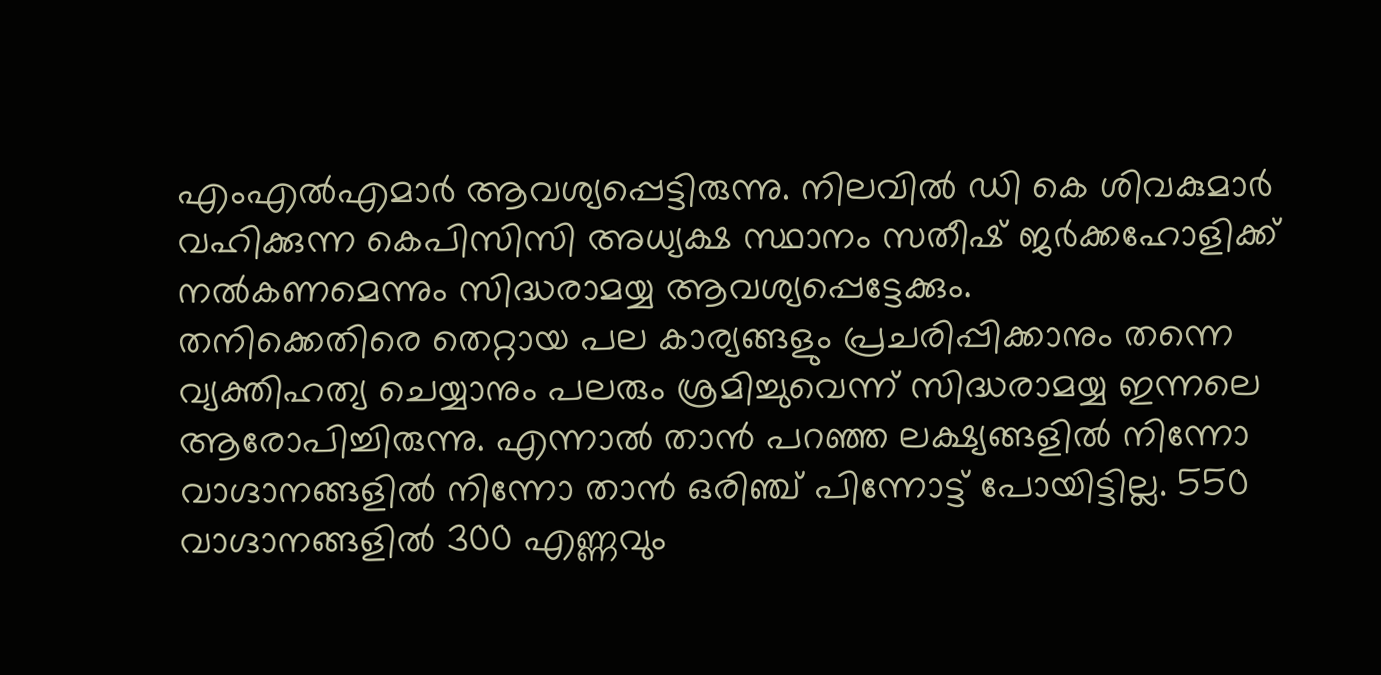എംഎല്‍എമാര്‍ ആവശ്യപ്പെട്ടിരുന്നു. നിലവില്‍ ഡി കെ ശിവകുമാര്‍ വഹിക്കുന്ന കെപിസിസി അധ്യക്ഷ സ്ഥാനം സതീഷ് ജര്‍ക്കഹോളിക്ക് നല്‍കണമെന്നും സിദ്ധരാമയ്യ ആവശ്യപ്പെട്ടേക്കും.
തനിക്കെതിരെ തെറ്റായ പല കാര്യങ്ങളും പ്രചരിപ്പിക്കാനും തന്നെ വ്യക്തിഹത്യ ചെയ്യാനും പലരും ശ്രമിച്ചുവെന്ന് സിദ്ധരാമയ്യ ഇന്നലെ ആരോപിച്ചിരുന്നു. എന്നാല്‍ താന്‍ പറഞ്ഞ ലക്ഷ്യങ്ങളില്‍ നിന്നോ വാഗ്ദാനങ്ങളില്‍ നിന്നോ താന്‍ ഒരിഞ്ച് പിന്നോട്ട് പോയിട്ടില്ല. 550 വാഗ്ദാനങ്ങളില്‍ 300 എണ്ണവും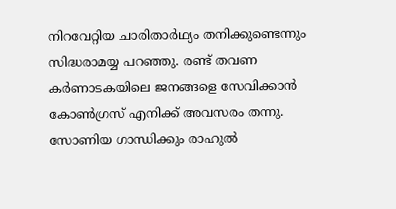നിറവേറ്റിയ ചാരിതാര്‍ഥ്യം തനിക്കുണ്ടെന്നും സിദ്ധരാമയ്യ പറഞ്ഞു. രണ്ട് തവണ കര്‍ണാടകയിലെ ജനങ്ങളെ സേവിക്കാന്‍ കോണ്‍ഗ്രസ് എനിക്ക് അവസരം തന്നു. സോണിയ ഗാന്ധിക്കും രാഹുല്‍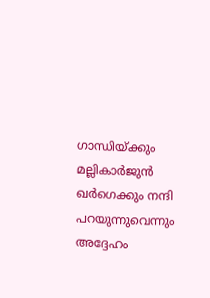ഗാന്ധിയ്ക്കും മല്ലികാര്‍ജുന്‍ ഖര്‍ഗെക്കും നന്ദി പറയുന്നുവെന്നും അദ്ദേഹം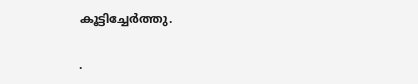കൂട്ടിച്ചേര്‍ത്തു.

.